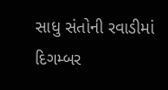સાધુ સંતોની રવાડીમાં દિગમ્બર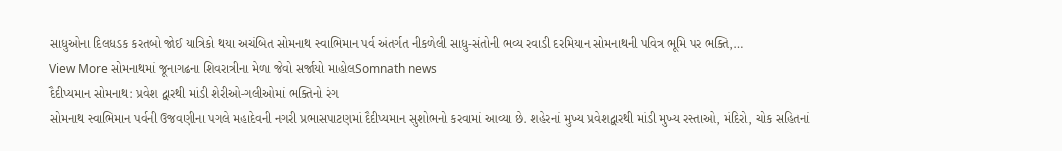સાધુઓના દિલધડક કરતબો જોઈ યાત્રિકો થયા અચંબિત સોમનાથ સ્વાભિમાન પર્વ અંતર્ગત નીકળેલી સાધુ-સંતોની ભવ્ય રવાડી દરમિયાન સોમનાથની પવિત્ર ભૂમિ પર ભક્તિ,…
View More સોમનાથમાં જૂનાગઢના શિવરાત્રીના મેળા જેવો સર્જાયો માહોલSomnath news
દૈદીપ્યમાન સોમનાથ: પ્રવેશ દ્વારથી માંડી શેરીઓ-ગલીઓમાં ભક્તિનો રંગ
સોમનાથ સ્વાભિમાન પર્વની ઉજવણીના પગલે મહાદેવની નગરી પ્રભાસપાટણમાં દૈદીપ્યમાન સુશોભનો કરવામાં આવ્યા છે. શહેરનાં મુખ્ય પ્રવેશદ્વારથી માંડી મુખ્ય રસ્તાઓ, મંદિરો, ચોક સહિતનાં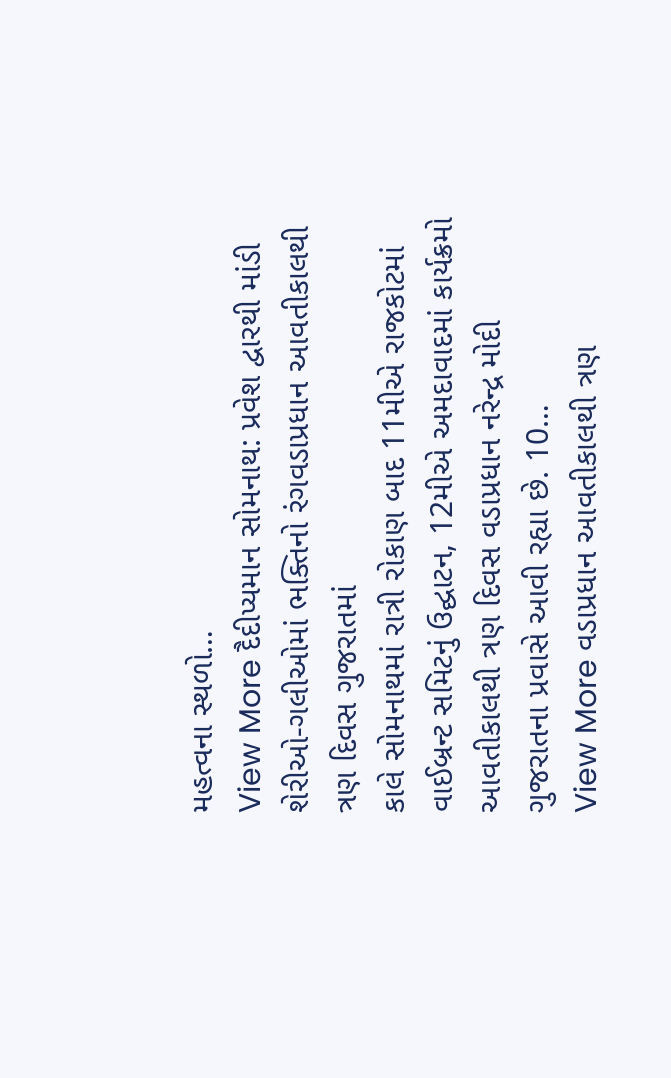મહત્વના સ્થળો…
View More દૈદીપ્યમાન સોમનાથ: પ્રવેશ દ્વારથી માંડી શેરીઓ-ગલીઓમાં ભક્તિનો રંગવડાપ્રધાન આવતીકાલથી ત્રણ દિવસ ગુજરાતમાં
કાલે સોમનાથમાં રાત્રી રોકાણ બાદ 11મીએ રાજકોટમાં વાઈબ્રન્ટ સમિટનું ઉદ્ઘાટન, 12મીએ અમદાવાદમાં કાર્યક્રમો આવતીકાલથી ત્રણ દિવસ વડાપ્રધાન નરેન્દ્ર મોદી ગુજરાતના પ્રવાસે આવી રહ્યા છે. 10…
View More વડાપ્રધાન આવતીકાલથી ત્રણ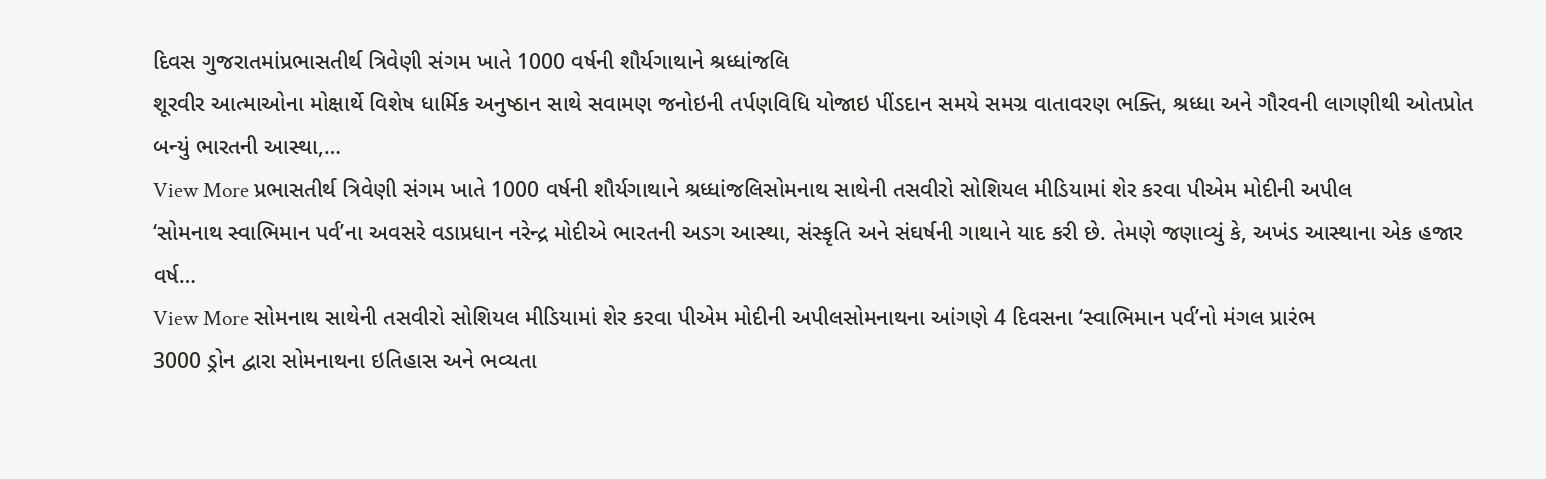દિવસ ગુજરાતમાંપ્રભાસતીર્થ ત્રિવેણી સંગમ ખાતે 1000 વર્ષની શૌર્યગાથાને શ્રધ્ધાંજલિ
શૂરવીર આત્માઓના મોક્ષાર્થે વિશેષ ધાર્મિક અનુષ્ઠાન સાથે સવામણ જનોઇની તર્પણવિધિ યોજાઇ પીંડદાન સમયે સમગ્ર વાતાવરણ ભક્તિ, શ્રધ્ધા અને ગૌરવની લાગણીથી ઓતપ્રોત બન્યું ભારતની આસ્થા,…
View More પ્રભાસતીર્થ ત્રિવેણી સંગમ ખાતે 1000 વર્ષની શૌર્યગાથાને શ્રધ્ધાંજલિસોમનાથ સાથેની તસવીરો સોશિયલ મીડિયામાં શેર કરવા પીએમ મોદીની અપીલ
‘સોમનાથ સ્વાભિમાન પર્વ’ના અવસરે વડાપ્રધાન નરેન્દ્ર મોદીએ ભારતની અડગ આસ્થા, સંસ્કૃતિ અને સંઘર્ષની ગાથાને યાદ કરી છે. તેમણે જણાવ્યું કે, અખંડ આસ્થાના એક હજાર વર્ષ…
View More સોમનાથ સાથેની તસવીરો સોશિયલ મીડિયામાં શેર કરવા પીએમ મોદીની અપીલસોમનાથના આંગણે 4 દિવસના ‘સ્વાભિમાન પર્વ’નો મંગલ પ્રારંભ
3000 ડ્રોન દ્વારા સોમનાથના ઇતિહાસ અને ભવ્યતા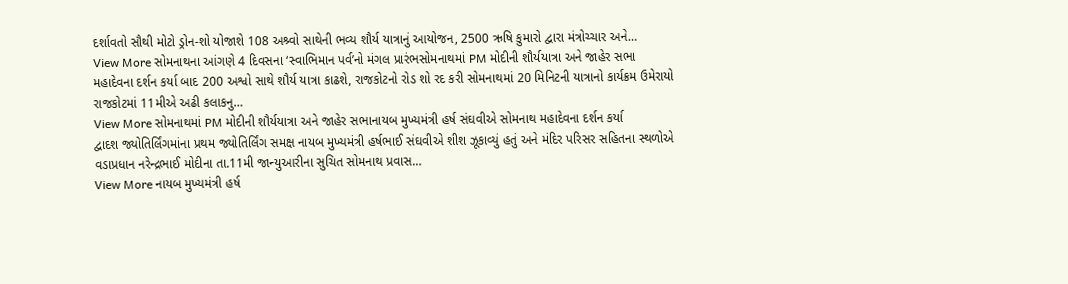દર્શાવતો સૌથી મોટો ડ્રોન-શો યોજાશે 108 અશ્ર્વો સાથેની ભવ્ય શૌર્ય યાત્રાનું આયોજન, 2500 ઋષિ કુમારો દ્વારા મંત્રોચ્ચાર અને…
View More સોમનાથના આંગણે 4 દિવસના ‘સ્વાભિમાન પર્વ’નો મંગલ પ્રારંભસોમનાથમાં PM મોદીની શૌર્યયાત્રા અને જાહેર સભા
મહાદેવના દર્શન કર્યા બાદ 200 અશ્વો સાથે શૌર્ય યાત્રા કાઢશે, રાજકોટનો રોડ શો રદ કરી સોમનાથમાં 20 મિનિટની યાત્રાનો કાર્યક્રમ ઉમેરાયો રાજકોટમાં 11મીએ અઢી કલાકનુ…
View More સોમનાથમાં PM મોદીની શૌર્યયાત્રા અને જાહેર સભાનાયબ મુખ્યમંત્રી હર્ષ સંઘવીએ સોમનાથ મહાદેવના દર્શન કર્યા
દ્વાદશ જ્યોતિર્લિંગમાંના પ્રથમ જ્યોતિર્લિંગ સમક્ષ નાયબ મુખ્યમંત્રી હર્ષભાઈ સંઘવીએ શીશ ઝૂકાવ્યું હતું અને મંદિર પરિસર સહિતના સ્થળોએ વડાપ્રધાન નરેન્દ્રભાઈ મોદીના તા.11મી જાન્યુઆરીના સુચિત સોમનાથ પ્રવાસ…
View More નાયબ મુખ્યમંત્રી હર્ષ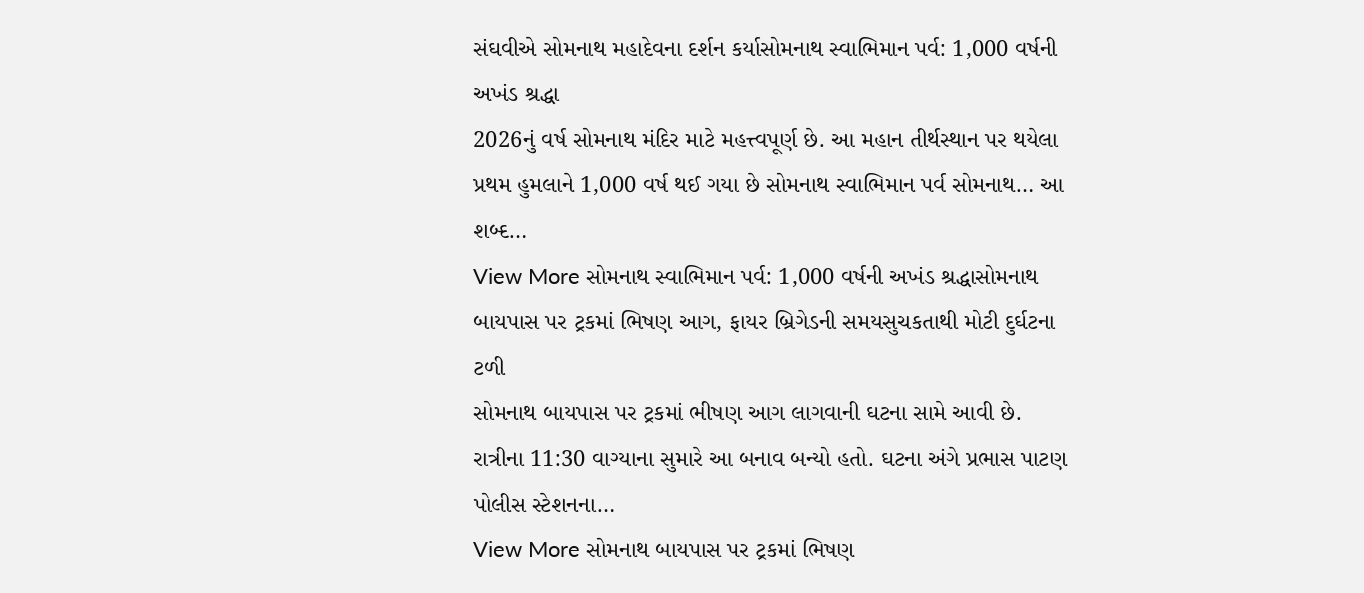સંઘવીએ સોમનાથ મહાદેવના દર્શન કર્યાસોમનાથ સ્વાભિમાન પર્વ: 1,000 વર્ષની અખંડ શ્રદ્ધા
2026નું વર્ષ સોમનાથ મંદિર માટે મહત્ત્વપૂર્ણ છે. આ મહાન તીર્થસ્થાન પર થયેલા પ્રથમ હુમલાને 1,000 વર્ષ થઈ ગયા છે સોમનાથ સ્વાભિમાન પર્વ સોમનાથ… આ શબ્દ…
View More સોમનાથ સ્વાભિમાન પર્વ: 1,000 વર્ષની અખંડ શ્રદ્ધાસોમનાથ બાયપાસ પર ટ્રકમાં ભિષણ આગ, ફાયર બ્રિગેડની સમયસુચકતાથી મોટી દુર્ઘટના ટળી
સોમનાથ બાયપાસ પર ટ્રકમાં ભીષણ આગ લાગવાની ઘટના સામે આવી છે. રાત્રીના 11:30 વાગ્યાના સુમારે આ બનાવ બન્યો હતો. ઘટના અંગે પ્રભાસ પાટણ પોલીસ સ્ટેશનના…
View More સોમનાથ બાયપાસ પર ટ્રકમાં ભિષણ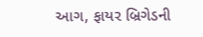આગ, ફાયર બ્રિગેડની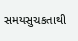સમયસુચકતાથી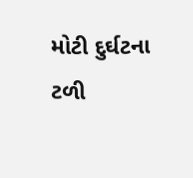મોટી દુર્ઘટના ટળી